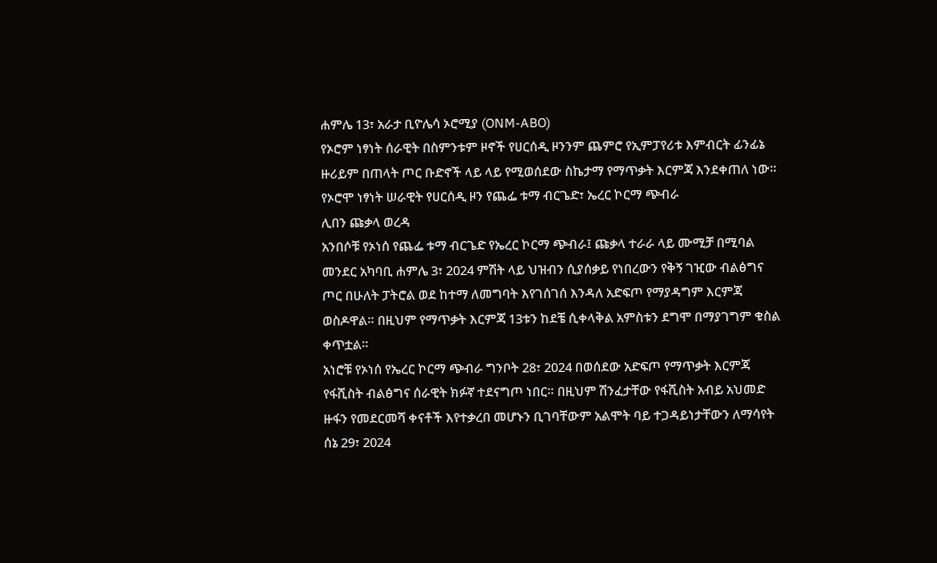ሐምሌ 13፣ አራታ ቢዮሌሳ ኦሮሚያ (ONM-ABO)
የኦሮም ነፃነት ሰራዊት በስምንቱም ዞኖች የሀርሰዲ ዞንንም ጨምሮ የኢምፓየሪቱ እምብርት ፊንፊኔ ዙሪይም በጠላት ጦር ቡድኖች ላይ ላይ የሚወሰደው ስኬታማ የማጥቃት እርምጃ እንደቀጠለ ነው።
የኦሮሞ ነፃነት ሠራዊት የሀርሰዲ ዞን የጨፌ ቱማ ብርጌድ፣ ኤረር ኮርማ ጭብራ
ሊበን ጩቃላ ወረዳ
አንበሶቹ የኦነሰ የጨፌ ቱማ ብርጌድ የኤረር ኮርማ ጭብራ፤ ጩቃላ ተራራ ላይ ሙሚቻ በሚባል መንደር አካባቢ ሐምሌ 3፣ 2024 ምሽት ላይ ህዝብን ሲያሰቃይ የነበረውን የቅኝ ገዢው ብልፅግና ጦር በሁለት ፓትሮል ወደ ከተማ ለመግባት እየገሰገሰ እንዳለ አድፍጦ የማያዳግም እርምጃ ወስዶዋል። በዚህም የማጥቃት እርምጃ 13ቱን ከደቼ ሲቀላቅል አምስቱን ደግሞ በማያገግም ቁስል ቀጥቷል።
አነሮቹ የኦነሰ የኤረር ኮርማ ጭብራ ግንቦት 28፣ 2024 በወሰደው አድፍጦ የማጥቃት እርምጃ የፋሺስት ብልፅግና ሰራዊት ክፉኛ ተደናግጦ ነበር። በዚህም ሽንፈታቸው የፋሺስት አብይ አህመድ ዙፋን የመደርመሻ ቀናቶች እየተቃረበ መሆኑን ቢገባቸውም አልሞት ባይ ተጋዳይነታቸውን ለማሳየት ሰኔ 29፣ 2024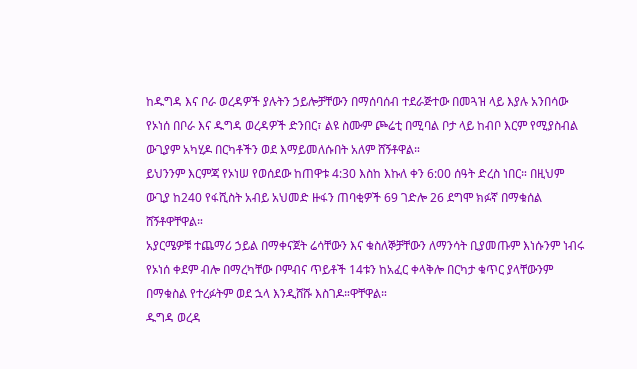ከዱግዳ እና ቦራ ወረዳዎች ያሉትን ኃይሎቻቸውን በማሰባሰብ ተደራጅተው በመጓዝ ላይ እያሉ አንበሳው የኦነሰ በቦራ እና ዱግዳ ወረዳዎች ድንበር፣ ልዩ ስሙም ጮሬቲ በሚባል ቦታ ላይ ከብቦ እርም የሚያስብል ውጊያም አካሂዶ በርካቶችን ወደ እማይመለሱበት አለም ሸኝቶዋል።
ይህንንም እርምጃ የኦነሠ የወሰደው ከጠዋቱ 4:30 እስከ እኩለ ቀን 6:00 ሰዓት ድረስ ነበር። በዚህም ውጊያ ከ240 የፋሺስት አብይ አህመድ ዙፋን ጠባቂዎች 69 ገድሎ 26 ደግሞ ክፉኛ በማቁሰል ሸኝቶዋቸዋል።
አያርሜዎቹ ተጨማሪ ኃይል በማቀናጀት ሬሳቸውን እና ቁስለኞቻቸውን ለማንሳት ቢያመጡም እነሱንም ነብሩ የኦነሰ ቀደም ብሎ በማረካቸው ቦምብና ጥይቶች 14ቱን ከአፈር ቀላቅሎ በርካታ ቁጥር ያላቸውንም በማቁስል የተረፉትም ወደ ኋላ እንዲሸሹ እስገዶ።ዋቸዋል።
ዱግዳ ወረዳ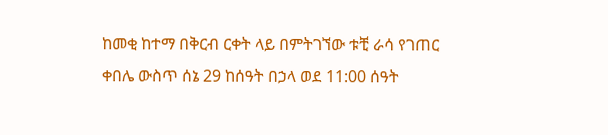ከመቂ ከተማ በቅርብ ርቀት ላይ በምትገኘው ቱቺ ራሳ የገጠር ቀበሌ ውስጥ ሰኔ 29 ከሰዓት በኃላ ወደ 11:00 ሰዓት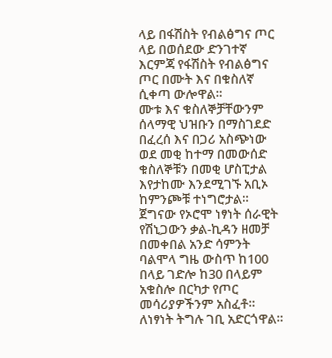ላይ በፋሽስት የብልፅግና ጦር ላይ በወሰደው ድንገተኛ እርምጃ የፋሽስት የብልፅግና ጦር በሙት እና በቁስለኛ ሲቀጣ ውሎዋል።
ሙቱ እና ቁስለኞቻቸውንም ሰላማዊ ህዝቡን በማስገደድ በፈረሰ እና በጋሪ አስጭነው ወደ መቂ ከተማ በመውሰድ ቁስለኞቹን በመቂ ሆስፒታል እየታከሙ እንደሚገኙ አቢኦ ከምንጮቹ ተነግሮታል።
ጀግናው የኦሮሞ ነፃነት ሰራዊት የሽኒጋውን ቃል-ኪዳን ዘመቻ በመቀበል አንድ ሳምንት ባልሞላ ግዜ ውስጥ ከ100 በላይ ገድሎ ከ30 በላይም አቁስሎ በርካታ የጦር መሳሪያዎችንም አስፈቶ። ለነፃነት ትግሉ ገቢ አድርጎዋል።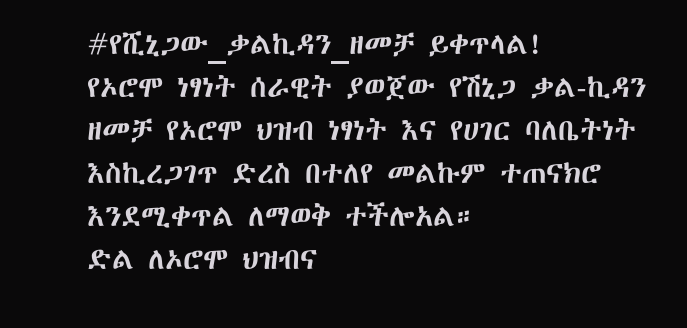#የሺኒጋው_ቃልኪዳን_ዘመቻ ይቀጥላል!
የኦሮሞ ነፃነት ሰራዊት ያወጀው የሽኒጋ ቃል-ኪዳን ዘመቻ የኦሮሞ ህዝብ ነፃነት እና የሀገር ባለቤትነት እስኪረጋገጥ ድረስ በተለየ መልኩም ተጠናክሮ እንደሚቀጥል ለማወቅ ተችሎአል።
ድል ለኦሮሞ ህዝብና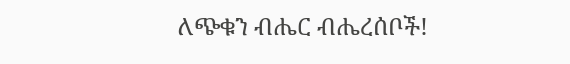ለጭቁን ብሔር ብሔረሰቦች!